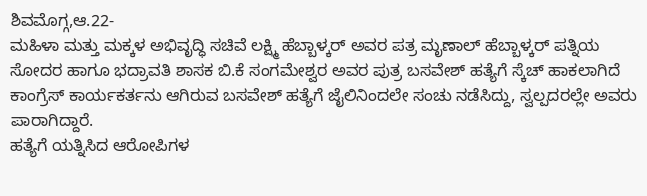ಶಿವಮೊಗ್ಗ,ಆ.22-
ಮಹಿಳಾ ಮತ್ತು ಮಕ್ಕಳ ಅಭಿವೃದ್ಧಿ ಸಚಿವೆ ಲಕ್ಷ್ಮಿ ಹೆಬ್ಬಾಳ್ಕರ್ ಅವರ ಪತ್ರ ಮೃಣಾಲ್ ಹೆಬ್ಬಾಳ್ಕರ್ ಪತ್ನಿಯ ಸೋದರ ಹಾಗೂ ಭದ್ರಾವತಿ ಶಾಸಕ ಬಿ.ಕೆ ಸಂಗಮೇಶ್ವರ ಅವರ ಪುತ್ರ ಬಸವೇಶ್ ಹತ್ಯೆಗೆ ಸ್ಕೆಚ್ ಹಾಕಲಾಗಿದೆ
ಕಾಂಗ್ರೆಸ್ ಕಾರ್ಯಕರ್ತನು ಆಗಿರುವ ಬಸವೇಶ್ ಹತ್ಯೆಗೆ ಜೈಲಿನಿಂದಲೇ ಸಂಚು ನಡೆಸಿದ್ದು, ಸ್ವಲ್ಪದರಲ್ಲೇ ಅವರು ಪಾರಾಗಿದ್ದಾರೆ.
ಹತ್ಯೆಗೆ ಯತ್ನಿಸಿದ ಆರೋಪಿಗಳ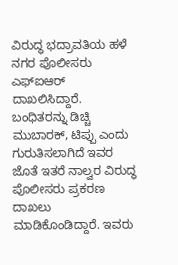ವಿರುದ್ಧ ಭದ್ರಾವತಿಯ ಹಳೆ ನಗರ ಪೊಲೀಸರು ಎಫ್ಐಆರ್ ದಾಖಲಿಸಿದ್ದಾರೆ.
ಬಂಧಿತರನ್ನು ಡಿಚ್ಚಿ ಮುಬಾರಕ್, ಟಿಪ್ಪು ಎಂದು ಗುರುತಿಸಲಾಗಿದೆ ಇವರ ಜೊತೆ ಇತರೆ ನಾಲ್ವರ ವಿರುದ್ಧ ಪೊಲೀಸರು ಪ್ರಕರಣ ದಾಖಲು ಮಾಡಿಕೊಂಡಿದ್ದಾರೆ. ಇವರು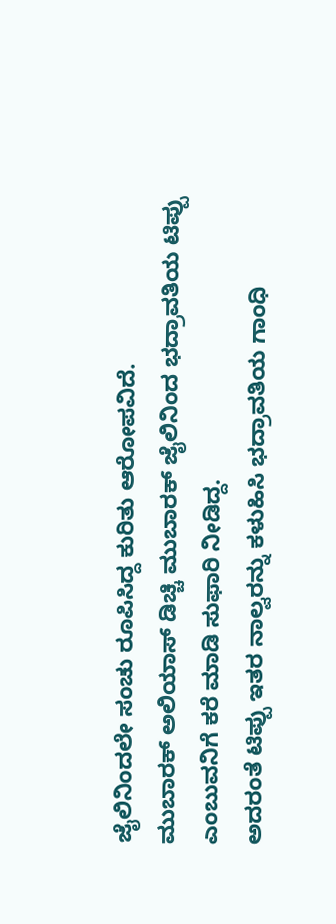ಜೈಲಿನಿಂದಲೇ ಸಂಚು ರೂಪಿಸಿದ್ದ ಕುರಿತು ಆರೋಪವಿದೆ.
ಮುಬಾರಕ್ ಅಲಿಯಾಸ್ ಡಿಚ್ಚಿ ಮುಬಾರಕ್ ಜೈಲಿನಿಂದ ಭದ್ರಾವತಿಯ ಟಿಪ್ಪು ಎಂಬುವನಿಗೆ ಕರೆ ಮಾಡಿ ಸುಫಾರಿ ನೀಡಿದ್ದ.
ಅದರಂತೆ ಟಿಪ್ಪು ಇತರ ನಾಲ್ವರನ್ನು ಕಳುಹಿಸಿ ಭದ್ರಾವತಿಯ ಗಾಂಧಿ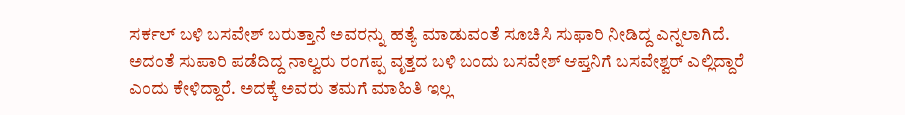ಸರ್ಕಲ್ ಬಳಿ ಬಸವೇಶ್ ಬರುತ್ತಾನೆ ಅವರನ್ನು ಹತ್ಯೆ ಮಾಡುವಂತೆ ಸೂಚಿಸಿ ಸುಫಾರಿ ನೀಡಿದ್ದ ಎನ್ನಲಾಗಿದೆ.
ಅದಂತೆ ಸುಪಾರಿ ಪಡೆದಿದ್ದ ನಾಲ್ವರು ರಂಗಪ್ಪ ವೃತ್ತದ ಬಳಿ ಬಂದು ಬಸವೇಶ್ ಆಪ್ತನಿಗೆ ಬಸವೇಶ್ವರ್ ಎಲ್ಲಿದ್ದಾರೆ ಎಂದು ಕೇಳಿದ್ದಾರೆ. ಅದಕ್ಕೆ ಅವರು ತಮಗೆ ಮಾಹಿತಿ ಇಲ್ಲ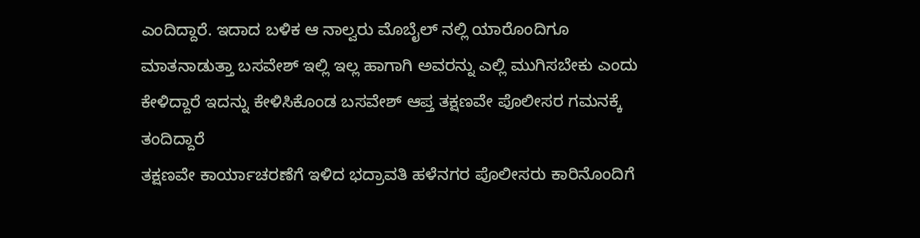ಎಂದಿದ್ದಾರೆ. ಇದಾದ ಬಳಿಕ ಆ ನಾಲ್ವರು ಮೊಬೈಲ್ ನಲ್ಲಿ ಯಾರೊಂದಿಗೂ ಮಾತನಾಡುತ್ತಾ ಬಸವೇಶ್ ಇಲ್ಲಿ ಇಲ್ಲ ಹಾಗಾಗಿ ಅವರನ್ನು ಎಲ್ಲಿ ಮುಗಿಸಬೇಕು ಎಂದು ಕೇಳಿದ್ದಾರೆ ಇದನ್ನು ಕೇಳಿಸಿಕೊಂಡ ಬಸವೇಶ್ ಆಪ್ತ ತಕ್ಷಣವೇ ಪೊಲೀಸರ ಗಮನಕ್ಕೆ ತಂದಿದ್ದಾರೆ
ತಕ್ಷಣವೇ ಕಾರ್ಯಾಚರಣೆಗೆ ಇಳಿದ ಭದ್ರಾವತಿ ಹಳೆನಗರ ಪೊಲೀಸರು ಕಾರಿನೊಂದಿಗೆ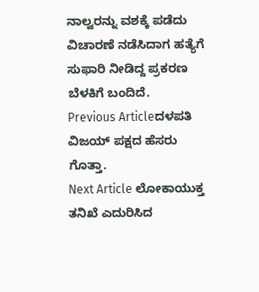ನಾಲ್ವರನ್ನು ವಶಕ್ಕೆ ಪಡೆದು ವಿಚಾರಣೆ ನಡೆಸಿದಾಗ ಹತ್ಯೆಗೆ ಸುಫಾರಿ ನೀಡಿದ್ದ ಪ್ರಕರಣ ಬೆಳಕಿಗೆ ಬಂದಿದೆ.
Previous Articleದಳಪತಿ ವಿಜಯ್ ಪಕ್ಷದ ಹೆಸರು ಗೊತ್ತಾ.
Next Article ಲೋಕಾಯುಕ್ತ ತನಿಖೆ ಎದುರಿಸಿದ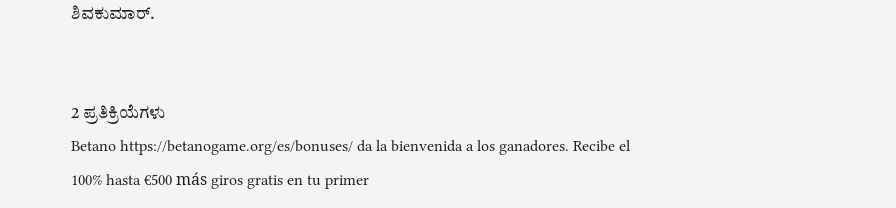ಶಿವಕುಮಾರ್.


2 ಪ್ರತಿಕ್ರಿಯೆಗಳು
Betano https://betanogame.org/es/bonuses/ da la bienvenida a los ganadores. Recibe el 100% hasta €500 más giros gratis en tu primer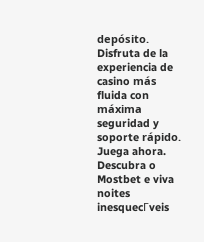depósito. Disfruta de la experiencia de casino más fluida con máxima seguridad y soporte rápido. Juega ahora.
Descubra o Mostbet e viva noites inesquecГveis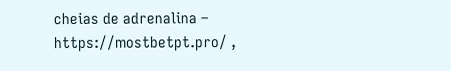cheias de adrenalina – https://mostbetpt.pro/ ,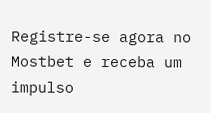Registre-se agora no Mostbet e receba um impulso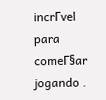incrГvel para comeГ§ar jogando .